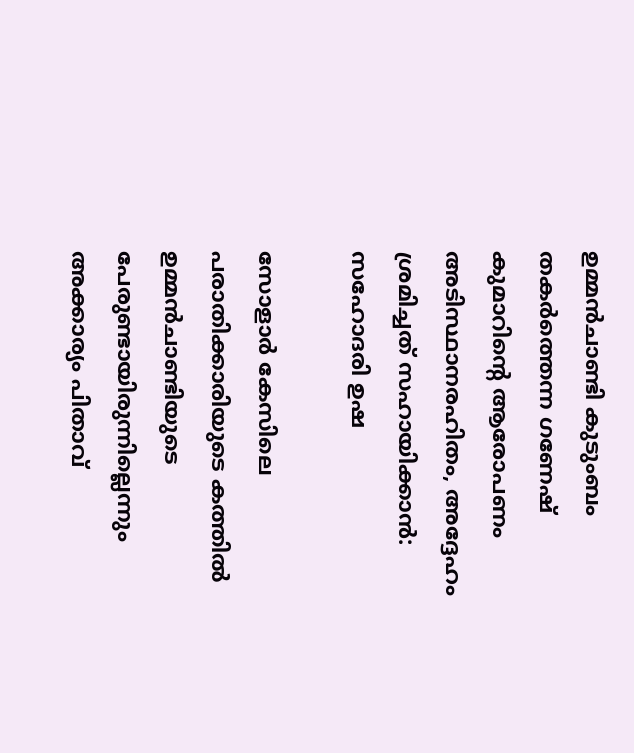ഉമ്മൻചാണ്ടി കുടുംബം തകർത്തെന്ന ഗണേഷ് കുമാറിൻ്റെ ആരോപണം അടിസ്ഥാനരഹിതം, അദ്ദേഹം ശ്രമിച്ചത് സഹായിക്കാൻ: സഹോദരി ഉഷ

സോളാര്‍ കേസിലെ പരാതിക്കാരിയുടെ കത്തില്‍ ഉമ്മന്‍ചാണ്ടിയുടെ പേരുണ്ടായിരുന്നില്ലെന്നും അക്കാര്യം പിതാവ്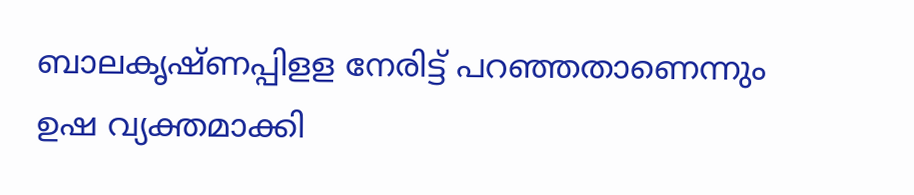ബാലകൃഷ്ണപ്പിളള നേരിട്ട് പറഞ്ഞതാണെന്നും ഉഷ വ്യക്തമാക്കി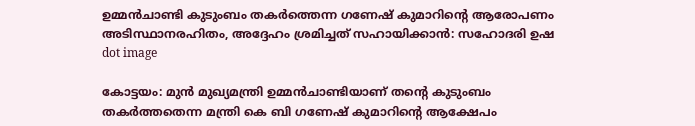ഉമ്മൻചാണ്ടി കുടുംബം തകർത്തെന്ന ഗണേഷ് കുമാറിൻ്റെ ആരോപണം അടിസ്ഥാനരഹിതം, അദ്ദേഹം ശ്രമിച്ചത് സഹായിക്കാൻ: സഹോദരി ഉഷ
dot image

കോട്ടയം: മുന്‍ മുഖ്യമന്ത്രി ഉമ്മന്‍ചാണ്ടിയാണ് തന്റെ കുടുംബം തകര്‍ത്തതെന്ന മന്ത്രി കെ ബി ഗണേഷ് കുമാറിന്റെ ആക്ഷേപം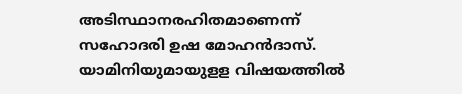അടിസ്ഥാനരഹിതമാണെന്ന് സഹോദരി ഉഷ മോഹന്‍ദാസ്. യാമിനിയുമായുളള വിഷയത്തില്‍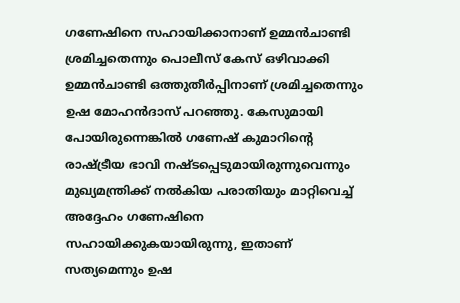ഗണേഷിനെ സഹായിക്കാനാണ് ഉമ്മന്‍ചാണ്ടി ശ്രമിച്ചതെന്നും പൊലീസ് കേസ് ഒഴിവാക്കി ഉമ്മന്‍ചാണ്ടി ഒത്തുതീര്‍പ്പിനാണ് ശ്രമിച്ചതെന്നും ഉഷ മോഹന്‍ദാസ് പറഞ്ഞു. കേസുമായി പോയിരുന്നെങ്കില്‍ ഗണേഷ് കുമാറിന്റെ രാഷ്ട്രീയ ഭാവി നഷ്ടപ്പെടുമായിരുന്നുവെന്നും മുഖ്യമന്ത്രിക്ക് നല്‍കിയ പരാതിയും മാറ്റിവെച്ച് അദ്ദേഹം ഗണേഷിനെ സഹായിക്കുകയായിരുന്നു, ഇതാണ് സത്യമെന്നും ഉഷ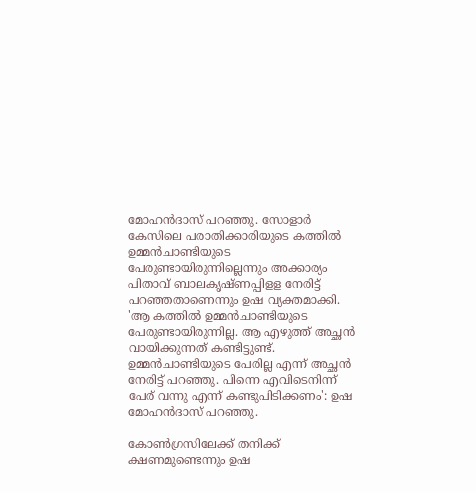മോഹന്‍ദാസ് പറഞ്ഞു. സോളാര്‍ കേസിലെ പരാതിക്കാരിയുടെ കത്തില്‍ ഉമ്മന്‍ചാണ്ടിയുടെ പേരുണ്ടായിരുന്നില്ലെന്നും അക്കാര്യം പിതാവ് ബാലകൃഷ്ണപ്പിളള നേരിട്ട് പറഞ്ഞതാണെന്നും ഉഷ വ്യക്തമാക്കി. 'ആ കത്തില്‍ ഉമ്മന്‍ചാണ്ടിയുടെ പേരുണ്ടായിരുന്നില്ല. ആ എഴുത്ത് അച്ഛന്‍ വായിക്കുന്നത് കണ്ടിട്ടുണ്ട്. ഉമ്മന്‍ചാണ്ടിയുടെ പേരില്ല എന്ന് അച്ഛന്‍ നേരിട്ട് പറഞ്ഞു. പിന്നെ എവിടെനിന്ന് പേര് വന്നു എന്ന് കണ്ടുപിടിക്കണം': ഉഷ മോഹന്‍ദാസ് പറഞ്ഞു.

കോണ്‍ഗ്രസിലേക്ക് തനിക്ക് ക്ഷണമുണ്ടെന്നും ഉഷ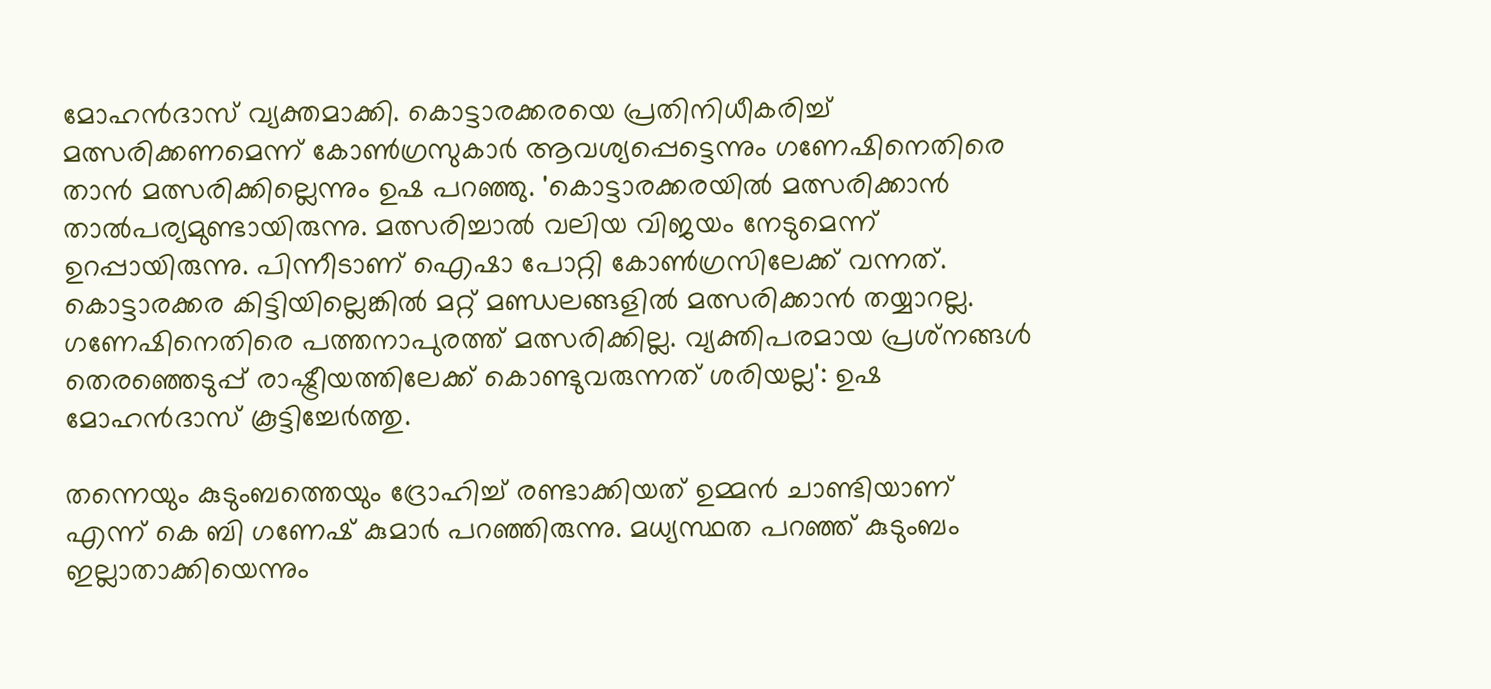മോഹന്‍ദാസ് വ്യക്തമാക്കി. കൊട്ടാരക്കരയെ പ്രതിനിധീകരിച്ച് മത്സരിക്കണമെന്ന് കോണ്‍ഗ്രസുകാര്‍ ആവശ്യപ്പെട്ടെന്നും ഗണേഷിനെതിരെ താന്‍ മത്സരിക്കില്ലെന്നും ഉഷ പറഞ്ഞു. 'കൊട്ടാരക്കരയില്‍ മത്സരിക്കാന്‍ താല്‍പര്യമുണ്ടായിരുന്നു. മത്സരിച്ചാല്‍ വലിയ വിജയം നേടുമെന്ന് ഉറപ്പായിരുന്നു. പിന്നീടാണ് ഐഷാ പോറ്റി കോണ്‍ഗ്രസിലേക്ക് വന്നത്. കൊട്ടാരക്കര കിട്ടിയില്ലെങ്കില്‍ മറ്റ് മണ്ഡലങ്ങളില്‍ മത്സരിക്കാന്‍ തയ്യാറല്ല. ഗണേഷിനെതിരെ പത്തനാപുരത്ത് മത്സരിക്കില്ല. വ്യക്തിപരമായ പ്രശ്‌നങ്ങള്‍ തെരഞ്ഞെടുപ്പ് രാഷ്ട്രീയത്തിലേക്ക് കൊണ്ടുവരുന്നത് ശരിയല്ല': ഉഷ മോഹന്‍ദാസ് കൂട്ടിച്ചേര്‍ത്തു.

തന്നെയും കുടുംബത്തെയും ദ്രോഹിച്ച് രണ്ടാക്കിയത് ഉമ്മന്‍ ചാണ്ടിയാണ് എന്ന് കെ ബി ഗണേഷ് കുമാർ പറഞ്ഞിരുന്നു. മധ്യസ്ഥത പറഞ്ഞ് കുടുംബം ഇല്ലാതാക്കിയെന്നും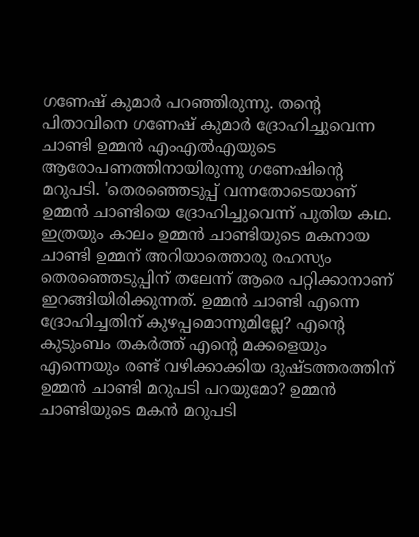ഗണേഷ് കുമാര്‍ പറഞ്ഞിരുന്നു. തന്റെ പിതാവിനെ ഗണേഷ് കുമാര്‍ ദ്രോഹിച്ചുവെന്ന ചാണ്ടി ഉമ്മന്‍ എംഎല്‍എയുടെ ആരോപണത്തിനായിരുന്നു ഗണേഷിന്റെ മറുപടി. 'തെരഞ്ഞെടുപ്പ് വന്നതോടെയാണ് ഉമ്മന്‍ ചാണ്ടിയെ ദ്രോഹിച്ചുവെന്ന് പുതിയ കഥ. ഇത്രയും കാലം ഉമ്മന്‍ ചാണ്ടിയുടെ മകനായ ചാണ്ടി ഉമ്മന് അറിയാത്തൊരു രഹസ്യം തെരഞ്ഞെടുപ്പിന് തലേന്ന് ആരെ പറ്റിക്കാനാണ് ഇറങ്ങിയിരിക്കുന്നത്. ഉമ്മന്‍ ചാണ്ടി എന്നെ ദ്രോഹിച്ചതിന് കുഴപ്പമൊന്നുമില്ലേ? എന്റെ കുടുംബം തകര്‍ത്ത് എന്റെ മക്കളെയും എന്നെയും രണ്ട് വഴിക്കാക്കിയ ദുഷ്ടത്തരത്തിന് ഉമ്മന്‍ ചാണ്ടി മറുപടി പറയുമോ? ഉമ്മന്‍ ചാണ്ടിയുടെ മകന്‍ മറുപടി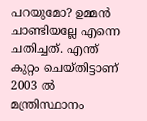പറയുമോ? ഉമ്മന്‍ ചാണ്ടിയല്ലേ എന്നെ ചതിച്ചത്. എന്ത് കുറ്റം ചെയ്തിട്ടാണ് 2003 ല്‍ മന്ത്രിസ്ഥാനം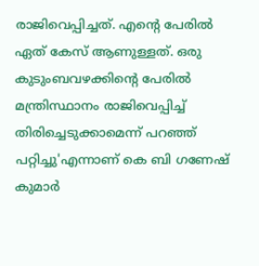രാജിവെപ്പിച്ചത്. എന്റെ പേരില്‍ ഏത് കേസ് ആണുള്ളത്. ഒരു കുടുംബവഴക്കിന്റെ പേരില്‍ മന്ത്രിസ്ഥാനം രാജിവെപ്പിച്ച് തിരിച്ചെടുക്കാമെന്ന് പറഞ്ഞ് പറ്റിച്ചു'എന്നാണ് കെ ബി ഗണേഷ് കുമാര്‍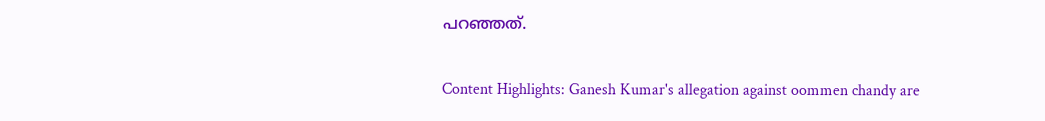പറഞ്ഞത്.

Content Highlights: Ganesh Kumar's allegation against oommen chandy are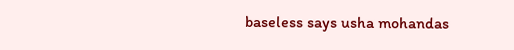baseless says usha mohandas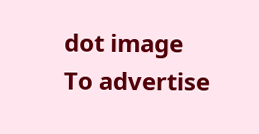dot image
To advertise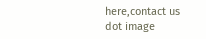here,contact us
dot image